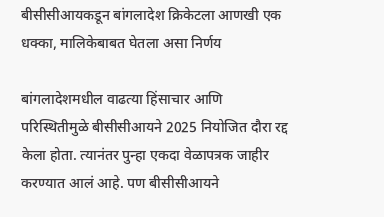बीसीसीआयकडून बांगलादेश क्रिकेटला आणखी एक धक्का, मालिकेबाबत घेतला असा निर्णय

बांगलादेशमधील वाढत्या हिंसाचार आणि परिस्थितीमुळे बीसीसीआयने 2025 नियोजित दौरा रद्द केला होता. त्यानंतर पुन्हा एकदा वेळापत्रक जाहीर करण्यात आलं आहे. पण बीसीसीआयने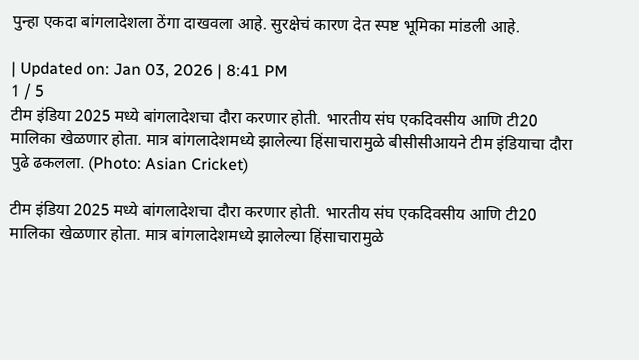पुन्हा एकदा बांगलादेशला ठेंगा दाखवला आहे. सुरक्षेचं कारण देत स्पष्ट भूमिका मांडली आहे.

| Updated on: Jan 03, 2026 | 8:41 PM
1 / 5
टीम इंडिया 2025 मध्ये बांगलादेशचा दौरा करणार होती. भारतीय संघ एकदिवसीय आणि टी20 मालिका खेळणार होता. मात्र बांगलादेशमध्ये झालेल्या हिंसाचारामुळे बीसीसीआयने टीम इंडियाचा दौरा पुढे ढकलला. (Photo: Asian Cricket)

टीम इंडिया 2025 मध्ये बांगलादेशचा दौरा करणार होती. भारतीय संघ एकदिवसीय आणि टी20 मालिका खेळणार होता. मात्र बांगलादेशमध्ये झालेल्या हिंसाचारामुळे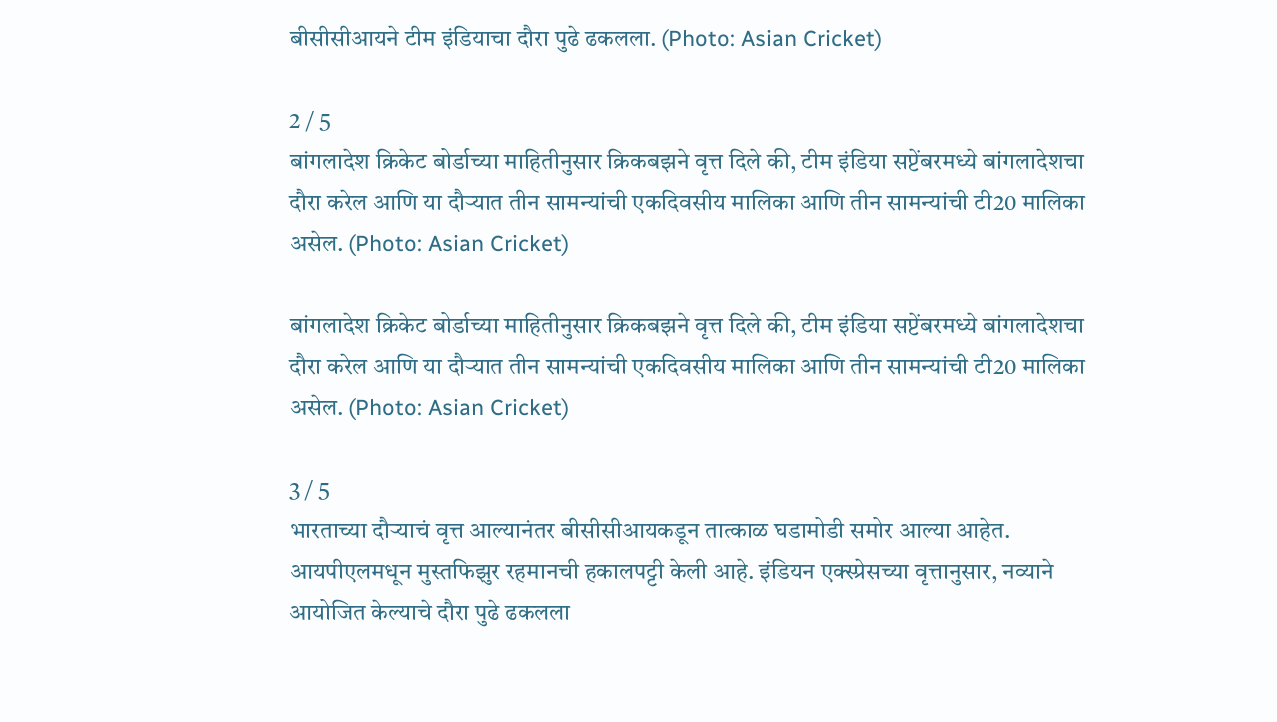बीसीसीआयने टीम इंडियाचा दौरा पुढे ढकलला. (Photo: Asian Cricket)

2 / 5
बांगलादेश क्रिकेट बोर्डाच्या माहितीनुसार क्रिकबझने वृत्त दिले की, टीम इंडिया सप्टेंबरमध्ये बांगलादेशचा दौरा करेल आणि या दौऱ्यात तीन सामन्यांची एकदिवसीय मालिका आणि तीन सामन्यांची टी20 मालिका असेल. (Photo: Asian Cricket)

बांगलादेश क्रिकेट बोर्डाच्या माहितीनुसार क्रिकबझने वृत्त दिले की, टीम इंडिया सप्टेंबरमध्ये बांगलादेशचा दौरा करेल आणि या दौऱ्यात तीन सामन्यांची एकदिवसीय मालिका आणि तीन सामन्यांची टी20 मालिका असेल. (Photo: Asian Cricket)

3 / 5
भारताच्या दौऱ्याचं वृत्त आल्यानंतर बीसीसीआयकडून तात्काळ घडामोडी समोर आल्या आहेत. आयपीएलमधून मुस्तफिझुर रहमानची हकालपट्टी केली आहे. इंडियन एक्स्प्रेसच्या वृत्तानुसार, नव्याने आयोजित केल्याचे दौरा पुढे ढकलला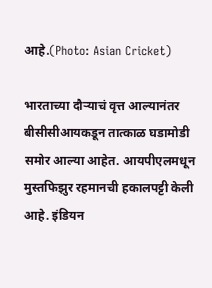आहे.(Photo: Asian Cricket)

भारताच्या दौऱ्याचं वृत्त आल्यानंतर बीसीसीआयकडून तात्काळ घडामोडी समोर आल्या आहेत. आयपीएलमधून मुस्तफिझुर रहमानची हकालपट्टी केली आहे. इंडियन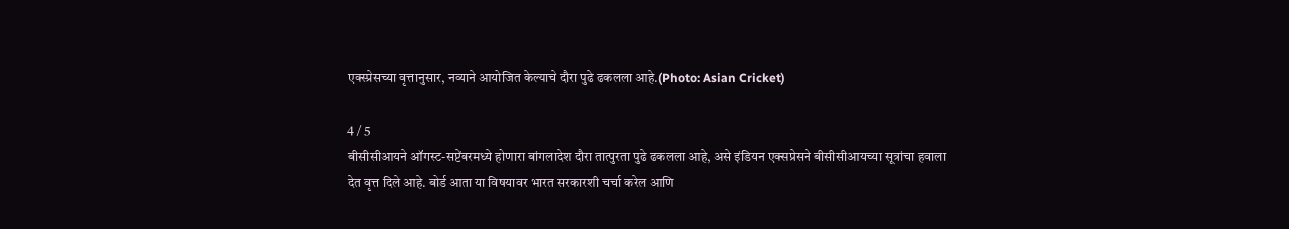एक्स्प्रेसच्या वृत्तानुसार, नव्याने आयोजित केल्याचे दौरा पुढे ढकलला आहे.(Photo: Asian Cricket)

4 / 5
बीसीसीआयने ऑगस्ट-सप्टेंबरमध्ये होणारा बांगलादेश दौरा तात्पुरता पुढे ढकलला आहे, असे इंडियन एक्सप्रेसने बीसीसीआयच्या सूत्रांचा हवाला देत वृत्त दिले आहे. बोर्ड आता या विषयावर भारत सरकारशी चर्चा करेल आणि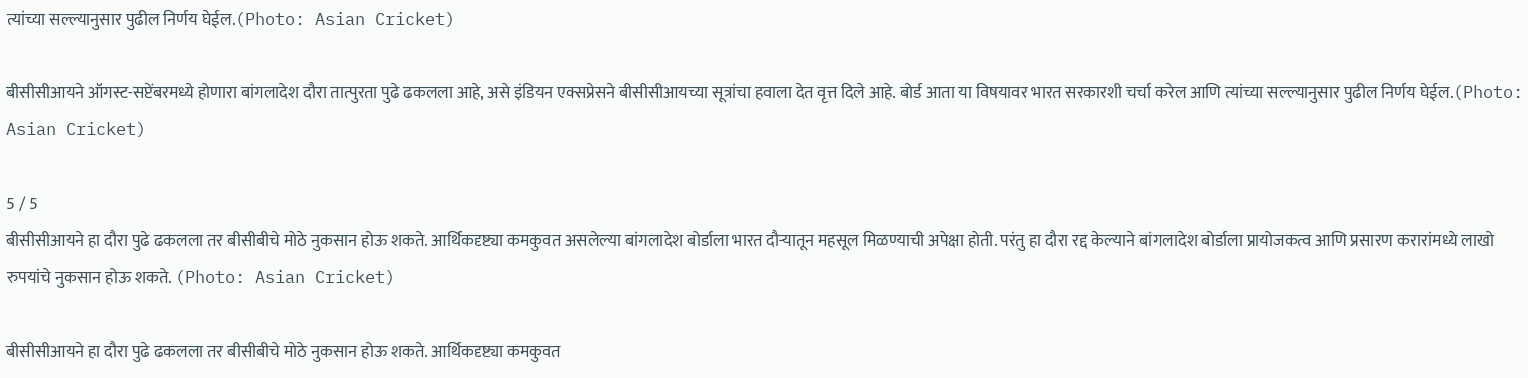त्यांच्या सल्ल्यानुसार पुढील निर्णय घेईल.(Photo: Asian Cricket)

बीसीसीआयने ऑगस्ट-सप्टेंबरमध्ये होणारा बांगलादेश दौरा तात्पुरता पुढे ढकलला आहे, असे इंडियन एक्सप्रेसने बीसीसीआयच्या सूत्रांचा हवाला देत वृत्त दिले आहे. बोर्ड आता या विषयावर भारत सरकारशी चर्चा करेल आणि त्यांच्या सल्ल्यानुसार पुढील निर्णय घेईल.(Photo: Asian Cricket)

5 / 5
बीसीसीआयने हा दौरा पुढे ढकलला तर बीसीबीचे मोठे नुकसान होऊ शकते. आर्थिकदृष्ट्या कमकुवत असलेल्या बांगलादेश बोर्डाला भारत दौऱ्यातून महसूल मिळण्याची अपेक्षा होती. परंतु हा दौरा रद्द केल्याने बांगलादेश बोर्डाला प्रायोजकत्व आणि प्रसारण करारांमध्ये लाखो रुपयांचे नुकसान होऊ शकते. (Photo: Asian Cricket)

बीसीसीआयने हा दौरा पुढे ढकलला तर बीसीबीचे मोठे नुकसान होऊ शकते. आर्थिकदृष्ट्या कमकुवत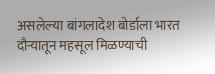असलेल्या बांगलादेश बोर्डाला भारत दौऱ्यातून महसूल मिळण्याची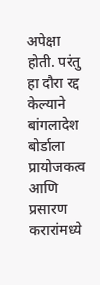अपेक्षा होती. परंतु हा दौरा रद्द केल्याने बांगलादेश बोर्डाला प्रायोजकत्व आणि प्रसारण करारांमध्ये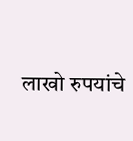लाखो रुपयांचे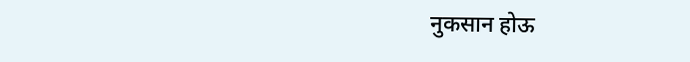नुकसान होऊ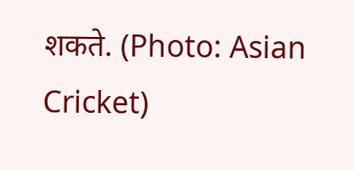शकते. (Photo: Asian Cricket)